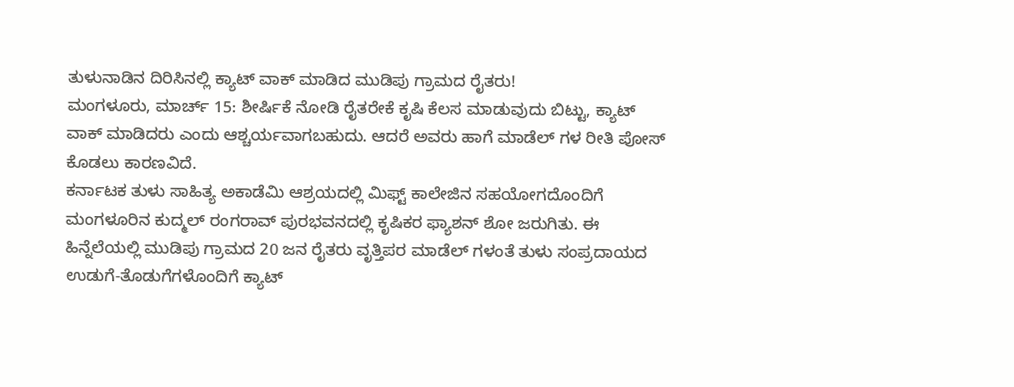ತುಳುನಾಡಿನ ದಿರಿಸಿನಲ್ಲಿ ಕ್ಯಾಟ್ ವಾಕ್ ಮಾಡಿದ ಮುಡಿಪು ಗ್ರಾಮದ ರೈತರು!
ಮಂಗಳೂರು, ಮಾರ್ಚ್ 15: ಶೀರ್ಷಿಕೆ ನೋಡಿ ರೈತರೇಕೆ ಕೃಷಿ ಕೆಲಸ ಮಾಡುವುದು ಬಿಟ್ಟು, ಕ್ಯಾಟ್ ವಾಕ್ ಮಾಡಿದರು ಎಂದು ಆಶ್ಚರ್ಯವಾಗಬಹುದು. ಆದರೆ ಅವರು ಹಾಗೆ ಮಾಡೆಲ್ ಗಳ ರೀತಿ ಪೋಸ್ ಕೊಡಲು ಕಾರಣವಿದೆ.
ಕರ್ನಾಟಕ ತುಳು ಸಾಹಿತ್ಯ ಅಕಾಡೆಮಿ ಆಶ್ರಯದಲ್ಲಿ ಮಿಫ್ಟ್ ಕಾಲೇಜಿನ ಸಹಯೋಗದೊಂದಿಗೆ ಮಂಗಳೂರಿನ ಕುದ್ಮಲ್ ರಂಗರಾವ್ ಪುರಭವನದಲ್ಲಿ ಕೃಷಿಕರ ಫ್ಯಾಶನ್ ಶೋ ಜರುಗಿತು. ಈ ಹಿನ್ನೆಲೆಯಲ್ಲಿ ಮುಡಿಪು ಗ್ರಾಮದ 20 ಜನ ರೈತರು ವೃತ್ತಿಪರ ಮಾಡೆಲ್ ಗಳಂತೆ ತುಳು ಸಂಪ್ರದಾಯದ ಉಡುಗೆ-ತೊಡುಗೆಗಳೊಂದಿಗೆ ಕ್ಯಾಟ್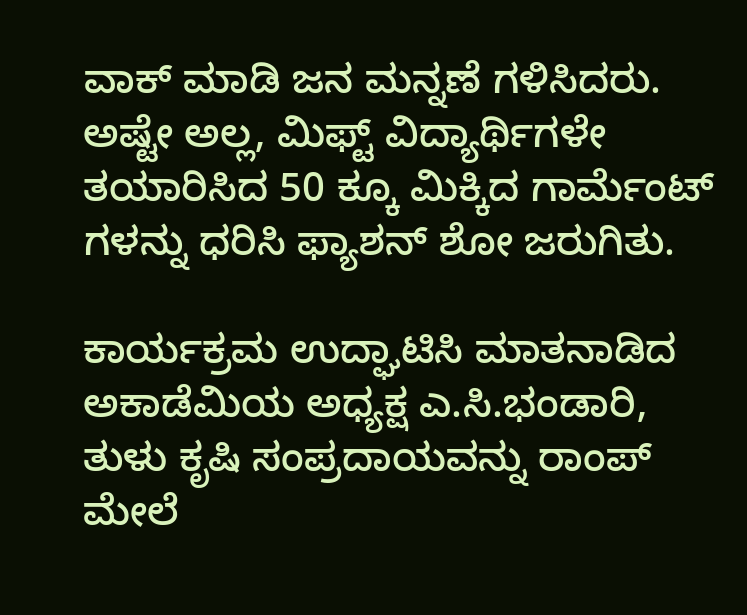ವಾಕ್ ಮಾಡಿ ಜನ ಮನ್ನಣೆ ಗಳಿಸಿದರು.
ಅಷ್ಟೇ ಅಲ್ಲ, ಮಿಫ್ಟ್ ವಿದ್ಯಾರ್ಥಿಗಳೇ ತಯಾರಿಸಿದ 50 ಕ್ಕೂ ಮಿಕ್ಕಿದ ಗಾರ್ಮೆಂಟ್ ಗಳನ್ನು ಧರಿಸಿ ಫ್ಯಾಶನ್ ಶೋ ಜರುಗಿತು.

ಕಾರ್ಯಕ್ರಮ ಉದ್ಘಾಟಿಸಿ ಮಾತನಾಡಿದ ಅಕಾಡೆಮಿಯ ಅಧ್ಯಕ್ಷ ಎ.ಸಿ.ಭಂಡಾರಿ, ತುಳು ಕೃಷಿ ಸಂಪ್ರದಾಯವನ್ನು ರಾಂಪ್ ಮೇಲೆ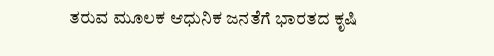ತರುವ ಮೂಲಕ ಆಧುನಿಕ ಜನತೆಗೆ ಭಾರತದ ಕೃಷಿ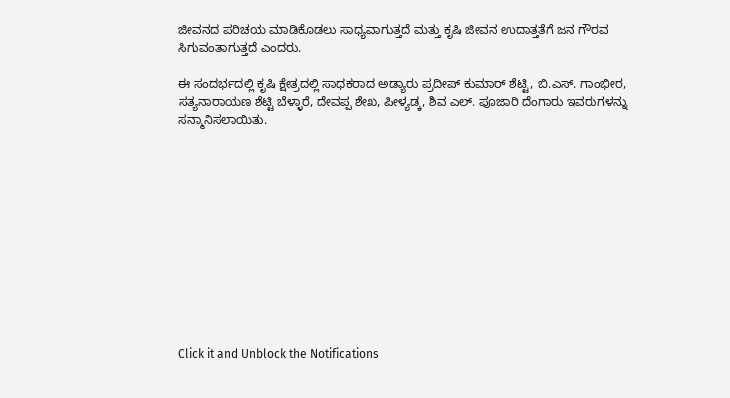ಜೀವನದ ಪರಿಚಯ ಮಾಡಿಕೊಡಲು ಸಾಧ್ಯವಾಗುತ್ತದೆ ಮತ್ತು ಕೃಷಿ ಜೀವನ ಉದಾತ್ತತೆಗೆ ಜನ ಗೌರವ ಸಿಗುವಂತಾಗುತ್ತದೆ ಎಂದರು.

ಈ ಸಂದರ್ಭದಲ್ಲಿ ಕೃಷಿ ಕ್ಷೇತ್ರದಲ್ಲಿ ಸಾಧಕರಾದ ಅಡ್ಯಾರು ಪ್ರದೀಪ್ ಕುಮಾರ್ ಶೆಟ್ಟಿ, ಬಿ.ಎಸ್. ಗಾಂಭೀರ, ಸತ್ಯನಾರಾಯಣ ಶೆಟ್ಟಿ ಬೆಳ್ಳಾರೆ, ದೇವಪ್ಪ ಶೇಖ, ಪೀಳ್ಯಡ್ಕ, ಶಿವ ಎಲ್. ಪೂಜಾರಿ ದೆಂಗಾರು ಇವರುಗಳನ್ನು ಸನ್ಮಾನಿಸಲಾಯಿತು.












Click it and Unblock the Notifications